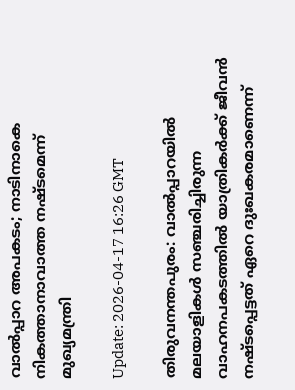വാല്‍പ്പാറ അപകടം; നാടിനാകെ നികത്താനാവാത്ത നഷ്ടമെന്ന് മുഖ്യമന്ത്രി

Update: 2026-04-17 16:26 GMT

തിരുവനന്തപുരം: വാല്‍പ്പാറയില്‍ മലയാളികള്‍ സഞ്ചരിച്ചിരുന്ന വാഹനപകടത്തില്‍ യാത്രികര്‍ക്ക് ജീവന്‍ നഷ്ടപ്പെട്ടത് ഏറെ ദുഃഖകരമാണെന്ന്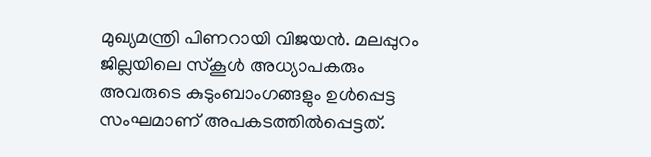മുഖ്യമന്ത്രി പിണറായി വിജയന്‍. മലപ്പുറം ജില്ലയിലെ സ്‌കൂള്‍ അധ്യാപകരും അവരുടെ കുടുംബാംഗങ്ങളും ഉള്‍പ്പെട്ട സംഘമാണ് അപകടത്തില്‍പ്പെട്ടത്.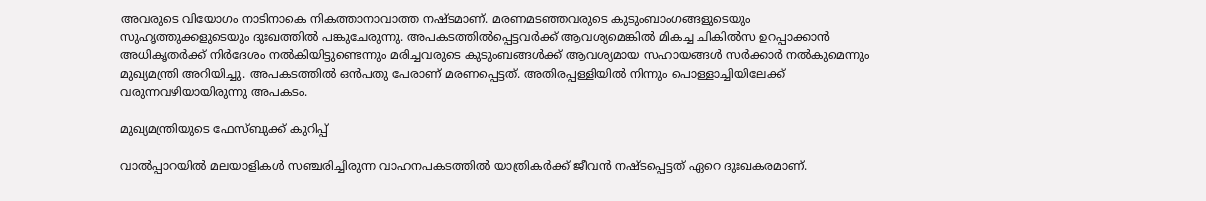അവരുടെ വിയോഗം നാടിനാകെ നികത്താനാവാത്ത നഷ്ടമാണ്. മരണമടഞ്ഞവരുടെ കുടുംബാംഗങ്ങളുടെയും സുഹൃത്തുക്കളുടെയും ദുഃഖത്തില്‍ പങ്കുചേരുന്നു. അപകടത്തില്‍പ്പെട്ടവര്‍ക്ക് ആവശ്യമെങ്കില്‍ മികച്ച ചികില്‍സ ഉറപ്പാക്കാന്‍ അധികൃതര്‍ക്ക് നിര്‍ദേശം നല്‍കിയിട്ടുണ്ടെന്നും മരിച്ചവരുടെ കുടുംബങ്ങള്‍ക്ക് ആവശ്യമായ സഹായങ്ങള്‍ സര്‍ക്കാര്‍ നല്‍കുമെന്നും മുഖ്യമന്ത്രി അറിയിച്ചു. അപകടത്തില്‍ ഒന്‍പതു പേരാണ് മരണപ്പെട്ടത്. അതിരപ്പള്ളിയില്‍ നിന്നും പൊള്ളാച്ചിയിലേക്ക് വരുന്നവഴിയായിരുന്നു അപകടം.

മുഖ്യമന്ത്രിയുടെ ഫേസ്ബുക്ക് കുറിപ്പ്

വാല്‍പ്പാറയില്‍ മലയാളികള്‍ സഞ്ചരിച്ചിരുന്ന വാഹനപകടത്തില്‍ യാത്രികര്‍ക്ക് ജീവന്‍ നഷ്ടപ്പെട്ടത് ഏറെ ദുഃഖകരമാണ്.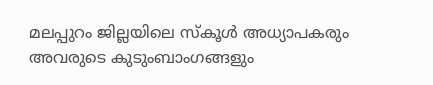മലപ്പുറം ജില്ലയിലെ സ്‌കൂള്‍ അധ്യാപകരും അവരുടെ കുടുംബാംഗങ്ങളും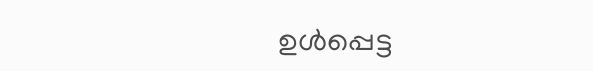ഉള്‍പ്പെട്ട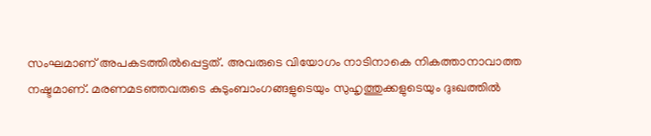സംഘമാണ് അപകടത്തില്‍പ്പെട്ടത്. അവരുടെ വിയോഗം നാടിനാകെ നികത്താനാവാത്ത നഷ്ടമാണ്. മരണമടഞ്ഞവരുടെ കുടുംബാംഗങ്ങളുടെയും സുഹൃത്തുക്കളുടെയും ദുഃഖത്തില്‍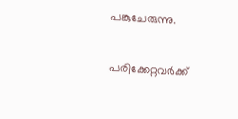പങ്കുചേരുന്നു.

പരിക്കേറ്റവര്‍ക്ക്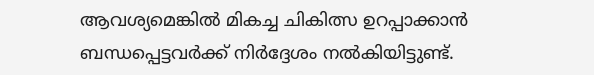ആവശ്യമെങ്കില്‍ മികച്ച ചികിത്സ ഉറപ്പാക്കാന്‍ ബന്ധപ്പെട്ടവര്‍ക്ക് നിര്‍ദ്ദേശം നല്‍കിയിട്ടുണ്ട്.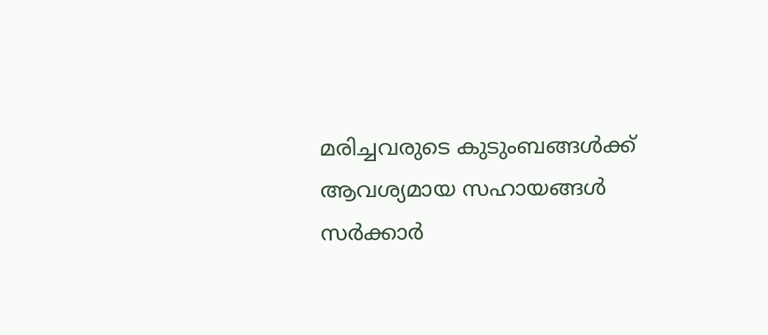മരിച്ചവരുടെ കുടുംബങ്ങള്‍ക്ക് ആവശ്യമായ സഹായങ്ങള്‍ സര്‍ക്കാര്‍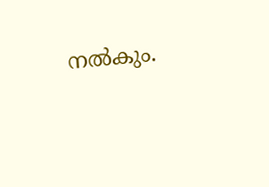നല്‍കും.